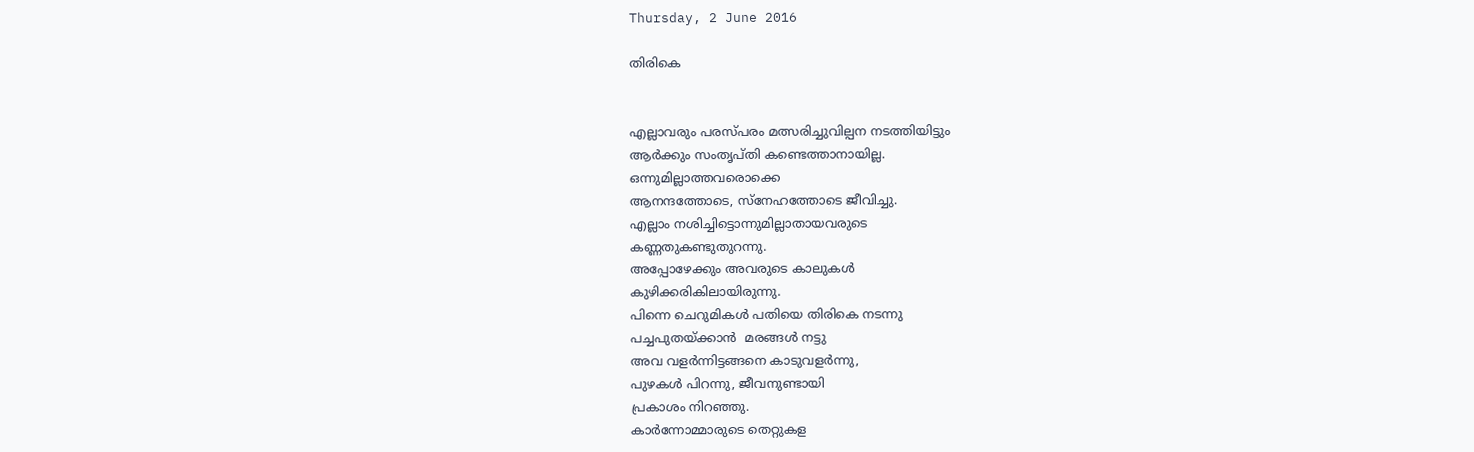Thursday, 2 June 2016

തിരികെ


എല്ലാവരും പരസ്പരം മത്സരിച്ചുവില്പന നടത്തിയിട്ടും
ആര്‍ക്കും സംതൃപ്തി കണ്ടെത്താനായില്ല.
ഒന്നുമില്ലാത്തവരൊക്കെ
ആനന്ദത്തോടെ, സ്നേഹത്തോടെ ജീവിച്ചു.
എല്ലാം നശിച്ചിട്ടൊന്നുമില്ലാതായവരുടെ
കണ്ണതുകണ്ടുതുറന്നു.
അപ്പോഴേക്കും അവരുടെ കാലുകള്‍
കുഴിക്കരികിലായിരുന്നു.
പിന്നെ ചെറുമികള്‍ പതിയെ തിരികെ നടന്നു
പച്ചപുതയ്ക്കാന്‍  മരങ്ങള്‍ നട്ടു
അവ വളര്‍ന്നിട്ടങ്ങനെ കാടുവളര്‍ന്നു,
പുഴകള്‍ പിറന്നു, ജീവനുണ്ടായി
പ്രകാശം നിറഞ്ഞു.
കാര്‍ന്നോമ്മാരുടെ തെറ്റുകള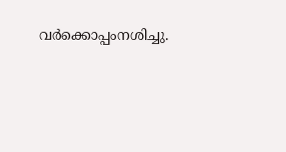വര്‍ക്കൊപ്പംനശിച്ചു.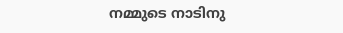നമ്മുടെ നാടിനു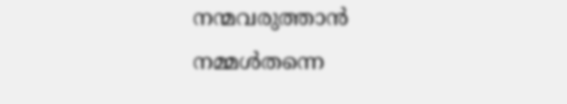നന്മവരുത്താന്‍
നമ്മള്‍തന്നെ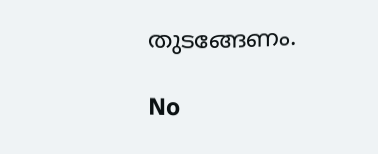തുടങ്ങേണം.

No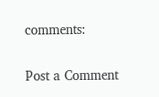comments:

Post a Comment